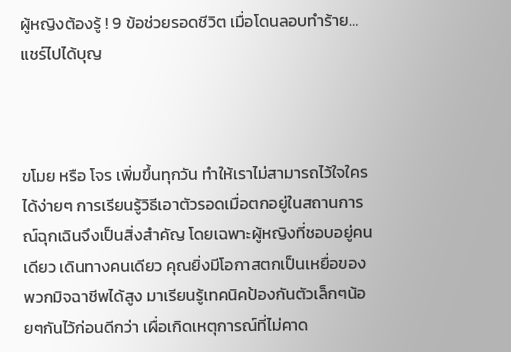ผู้หญิงต้องรู้ ! 9 ข้อช่วยรอดชีวิต เมื่อโดนลอบทำร้าย…แชร์ไปได้บุญ



ขโมย หรือ โจร เพิ่มขึ้นทุกวัน ทำให้เราไม่สามารถไว้ใจใครได้ง่ายๆ การเรียนรู้วิธีเอาตัวรอดเมื่อตกอยู่ในสถานการณ์ฉุกเฉินจึงเป็นสิ่งสำคัญ โดยเฉพาะผู้หญิงที่ชอบอยู่คนเดียว เดินทางคนเดียว คุณยิ่งมีโอกาสตกเป็นเหยื่อของพวกมิจฉาชีพได้สูง มาเรียนรู้เทคนิคป้องกันตัวเล็กๆน้อยๆกันไว้ก่อนดีกว่า เผื่อเกิดเหตุการณ์ที่ไม่คาด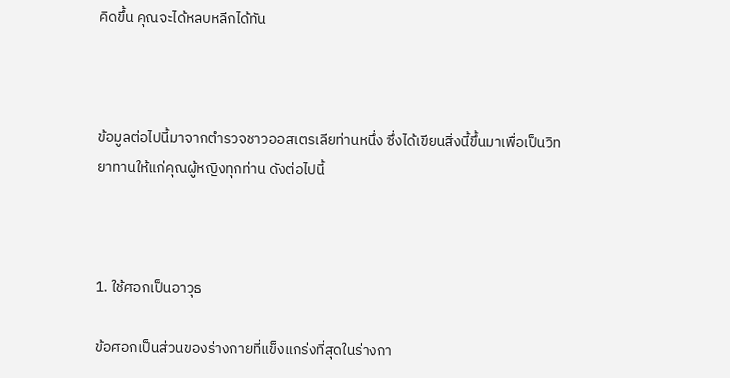คิดขึ้น คุณจะได้หลบหลีกได้ทัน



ข้อมูลต่อไปนี้มาจากตำรวจชาวออสเตรเลียท่านหนึ่ง ซึ่งได้เขียนสิ่งนี้ขึ้นมาเพื่อเป็นวิทยาทานให้แก่คุณผู้หญิงทุกท่าน ดังต่อไปนี้



1. ใช้ศอกเป็นอาวุธ

ข้อศอกเป็นส่วนของร่างกายที่แข็งแกร่งที่สุดในร่างกา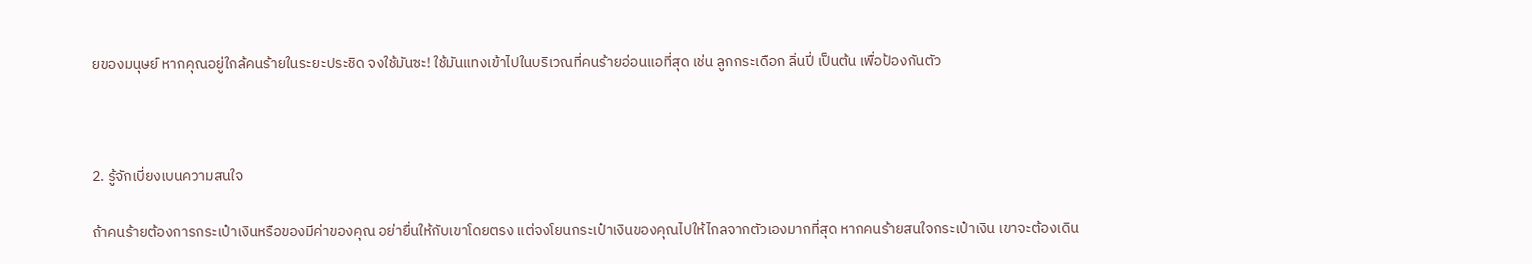ยของมนุษย์ หากคุณอยู่ใกล้คนร้ายในระยะประชิด จงใช้มันซะ! ใช้มันแทงเข้าไปในบริเวณที่คนร้ายอ่อนแอที่สุด เช่น ลูกกระเดือก ลิ่นปี่ เป็นต้น เพื่อป้องกันตัว



2. รู้จักเบี่ยงเบนความสนใจ

ถ้าคนร้ายต้องการกระเป๋าเงินหรือของมีค่าของคุณ อย่ายื่นให้กับเขาโดยตรง แต่จงโยนกระเป๋าเงินของคุณไปให้ไกลจากตัวเองมากที่สุด หากคนร้ายสนใจกระเป๋าเงิน เขาจะต้องเดิน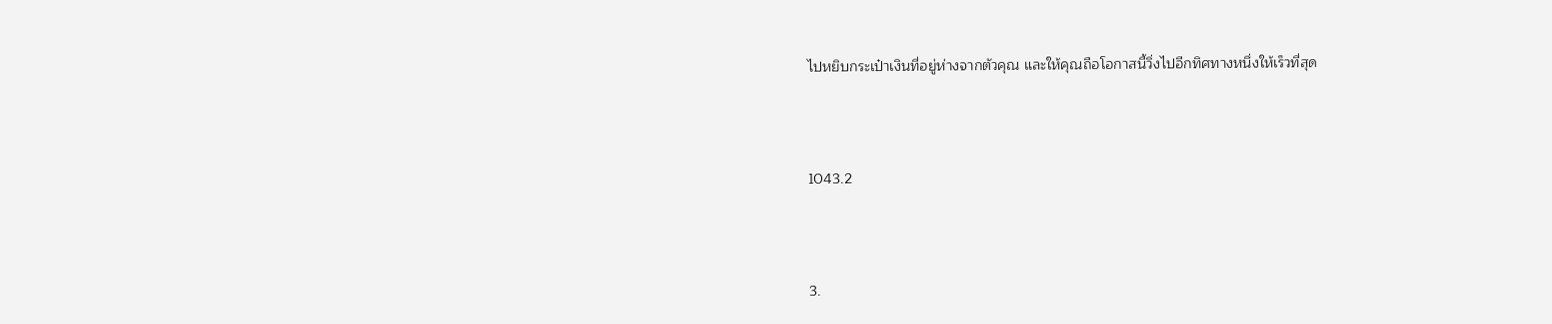ไปหยิบกระเป๋าเงินที่อยู่ห่างจากตัวคุณ และให้คุณถือโอกาสนี้วิ่งไปอีกทิศทางหนึ่งให้เร็วที่สุด



1043.2



3.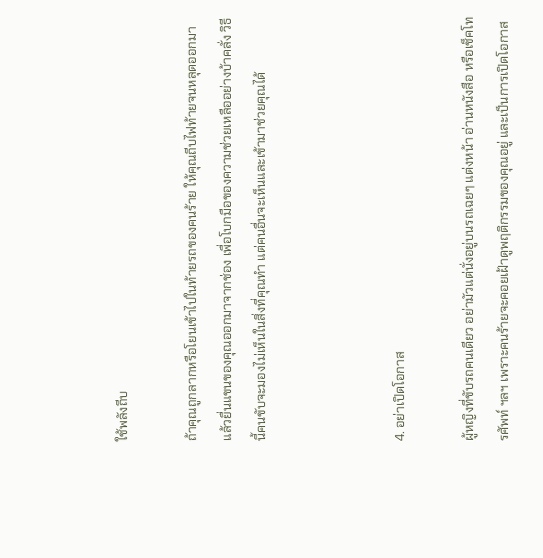ใช้พลังถีบ

ถ้าคุณถูกลากหรือโยนเข้าไปในท้ายรถของคนร้าย ให้คุณถีบไฟท้ายจนหลุดออกมา แล้วยื่นแขนของคุณออกมาจากช่อง เพื่อโบกมือของความช่วยเหลืออย่างบ้าคลั่ง วิธีนี้คนขับจะมองไม่เห็นในสิ่งที่คุณทำ แต่คนอื่นจะเห็นและเข้ามาช่วยคุณได้



4. อย่าเปิดโอกาส

ผู้หญิงที่ขับรถคนเดียว อย่ามัวแต่นั่งอยู่บนรถเฉยๆ แต่งหน้า อ่านหนังสือ หรือเช็คโทรศัพท์ ฯลฯ เพราะคนร้ายจะคอยเฝ้าดูพฤติกรรมของคุณอยู่ และเป็นการเปิดโอกาส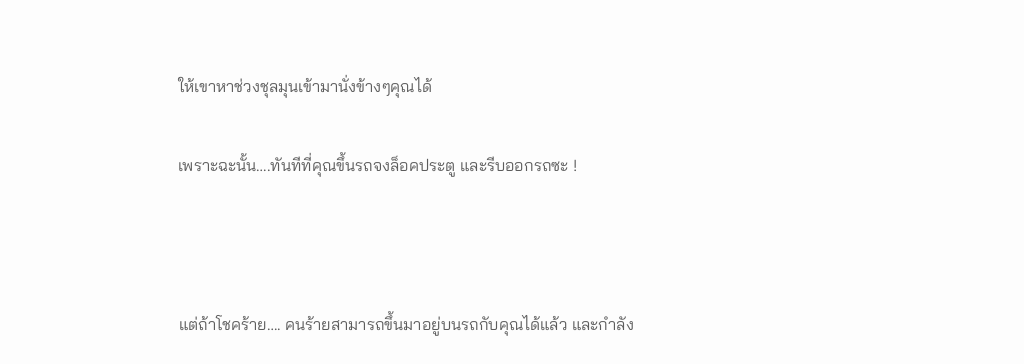ให้เขาหาช่วงชุลมุนเข้ามานั่งข้างๆคุณได้

เพราะฉะนั้น….ทันทีที่คุณขึ้นรถจงล็อคประตู และรีบออกรถซะ !



แต่ถ้าโชคร้าย…. คนร้ายสามารถขึ้นมาอยู่บนรถกับคุณได้แล้ว และกำลัง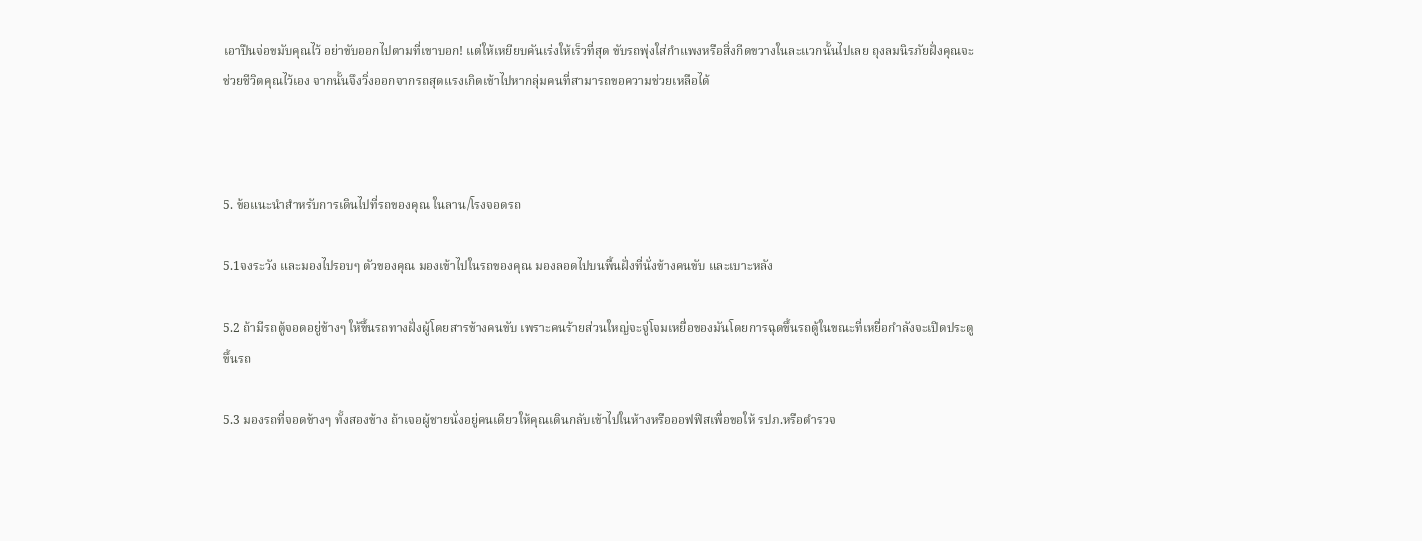เอาปืนจ่อขมับคุณไว้ อย่าขับออกไปตามที่เขาบอก! แต่ให้เหยียบคันเร่งให้เร็วที่สุด ขับรถพุ่งใส่กำแพงหรือสิ่งกีดขวางในละแวกนั้นไปเลย ถุงลมนิรภัยฝั่งคุณจะช่วยชีวิตคุณไว้เอง จากนั้นจึงวิ่งออกจากรถสุดแรงเกิดเข้าไปหากลุ่มคนที่สามารถขอความช่วยเหลือได้



5. ข้อแนะนำสำหรับการเดินไปที่รถของคุณ ในลาน/โรงจอดรถ

5.1จงระวัง และมองไปรอบๆ ตัวของคุณ มองเข้าไปในรถของคุณ มองลอดไปบนพื้นฝั่งที่นั่งข้างคนขับ และเบาะหลัง

5.2 ถ้ามีรถตู้จอดอยู่ข้างๆ ให้ขึ้นรถทางฝั่งผู้โดยสารข้างคนขับ เพราะคนร้ายส่วนใหญ่จะจู่โจมเหยื่อของมันโดยการฉุดขึ้นรถตู้ในขณะที่เหยื่อกำลังจะเปิดประตูขึ้นรถ

5.3 มองรถที่จอดข้างๆ ทั้งสองข้าง ถ้าเจอผู้ชายนั่งอยู่คนเดียวให้คุณเดินกลับเข้าไปในห้างหรือออฟฟิสเพื่อขอให้ รปภ.หรือตำรวจ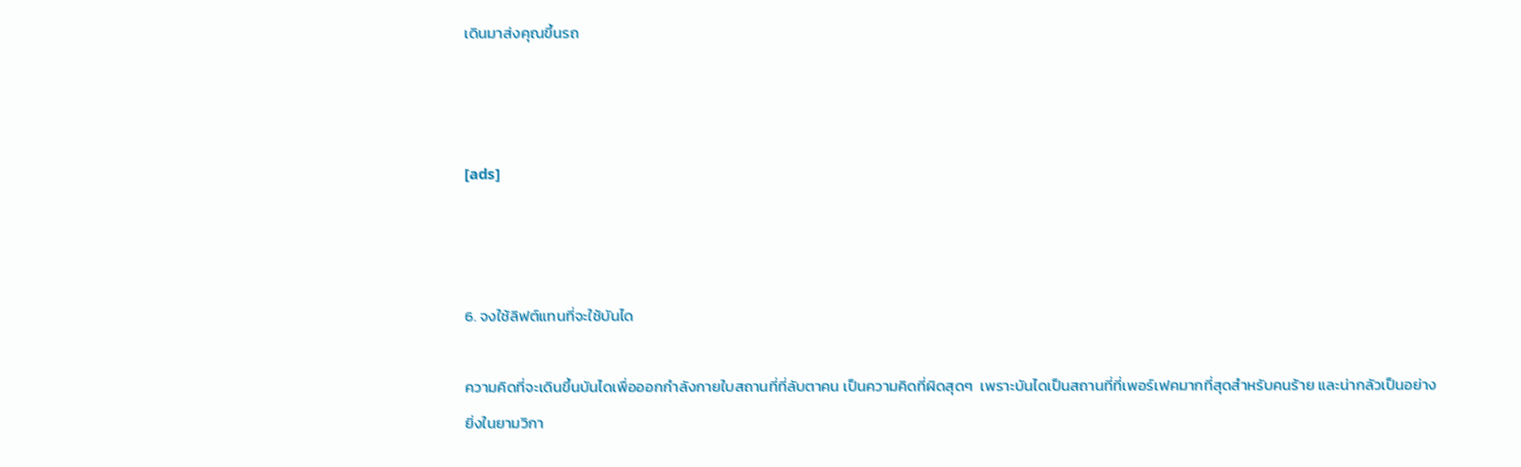เดินมาส่งคุณขึ้นรถ



[ads]



6. จงใช้ลิฟต์แทนที่จะใช้บันได

ความคิดที่จะเดินขึ้นบันไดเพื่อออกกำลังกายใบสถานที่ที่ลับตาคน เป็นความคิดที่ผิดสุดๆ  เพราะบันไดเป็นสถานที่ที่เพอร์เฟคมากที่สุดสำหรับคนร้าย และน่ากลัวเป็นอย่างยิ่งในยามวิกา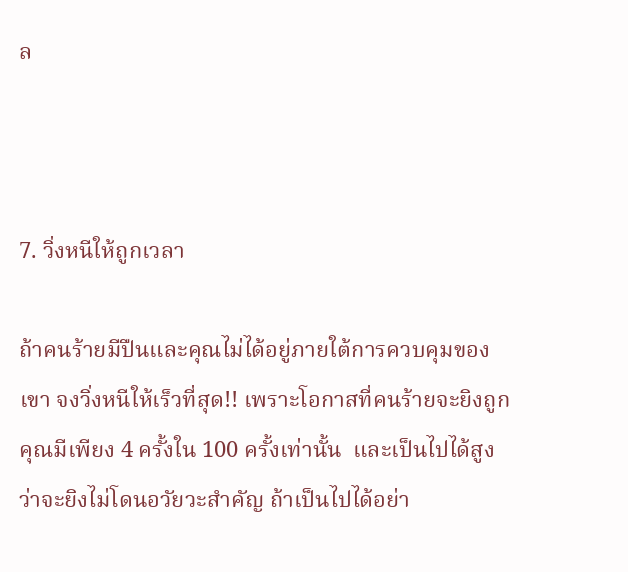ล



7. วิ่งหนีให้ถูกเวลา

ถ้าคนร้ายมีปืนและคุณไม่ได้อยู่ภายใต้การควบคุมของเขา จงวิ่งหนีให้เร็วที่สุด!! เพราะโอกาสที่คนร้ายจะยิงถูกคุณมีเพียง 4 ครั้งใน 100 ครั้งเท่านั้น  และเป็นไปได้สูงว่าจะยิงไม่โดนอวัยวะสำคัญ ถ้าเป็นไปได้อย่า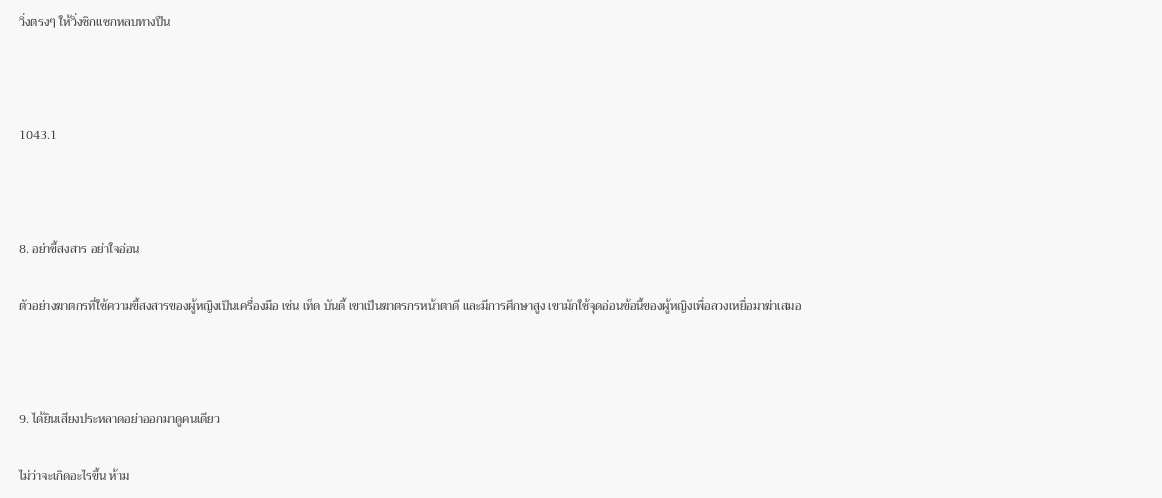วิ่งตรงๆ ให้วิ่งซิกแซกหลบทางปืน



1043.1



8. อย่าขี้สงสาร อย่าใจอ่อน

ตัวอย่างฆาตกรที่ใช้ความขี้สงสารของผู้หญิงเป็นเครื่องมือ เช่น เท็ด บันดี้ เขาเป็นฆาตรกรหน้าตาดี และมีการศึกษาสูง เขามักใช้จุดอ่อนข้อนี้ของผู้หญิงเพื่อลวงเหยื่อมาฆ่าเสมอ



9. ได้ยินเสียงประหลาดอย่าออกมาดูคนเดียว

ไม่ว่าจะเกิดอะไรขึ้น ห้าม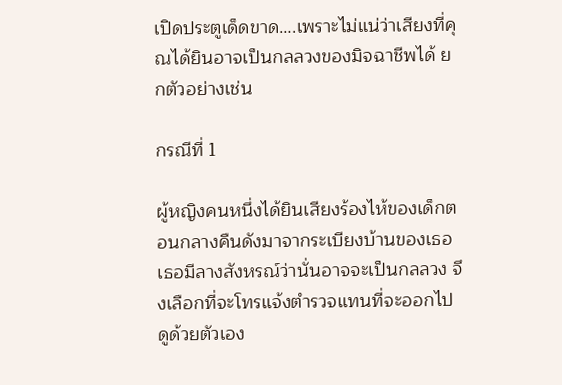เปิดประตูเด็ดขาด….เพราะไม่แน่ว่าเสียงที่คุณได้ยินอาจเป็นกลลวงของมิจฉาชีพได้ ยกตัวอย่างเช่น

กรณีที่ 1

ผู้หญิงคนหนึ่งได้ยินเสียงร้องไห้ของเด็กตอนกลางคืนดังมาจากระเบียงบ้านของเธอ เธอมีลางสังหรณ์ว่านั่นอาจจะเป็นกลลวง จึงเลือกที่จะโทรแจ้งตำรวจแทนที่จะออกไปดูด้วยตัวเอง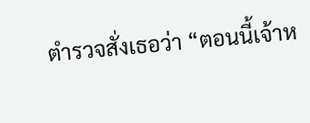ตำรวจสั่งเธอว่า “ตอนนี้เจ้าห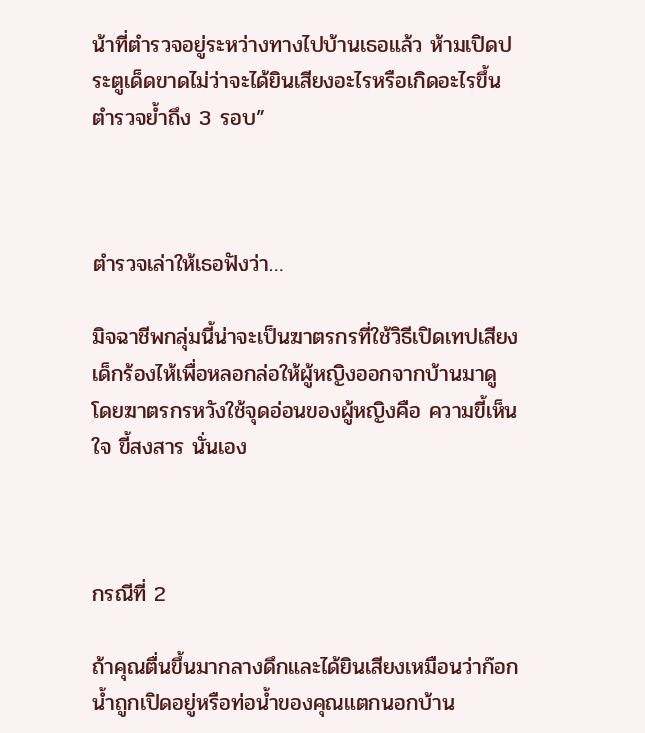น้าที่ตำรวจอยู่ระหว่างทางไปบ้านเธอแล้ว ห้ามเปิดประตูเด็ดขาดไม่ว่าจะได้ยินเสียงอะไรหรือเกิดอะไรขึ้น ตำรวจย้ำถึง 3 รอบ”



ตำรวจเล่าให้เธอฟังว่า…

มิจฉาชีพกลุ่มนี้น่าจะเป็นฆาตรกรที่ใช้วิธีเปิดเทปเสียงเด็กร้องไห้เพื่อหลอกล่อให้ผู้หญิงออกจากบ้านมาดู  โดยฆาตรกรหวังใช้จุดอ่อนของผู้หญิงคือ ความขี้เห็นใจ ขี้สงสาร นั่นเอง



กรณีที่ 2

ถ้าคุณตื่นขึ้นมากลางดึกและได้ยินเสียงเหมือนว่าก๊อกน้ำถูกเปิดอยู่หรือท่อน้ำของคุณแตกนอกบ้าน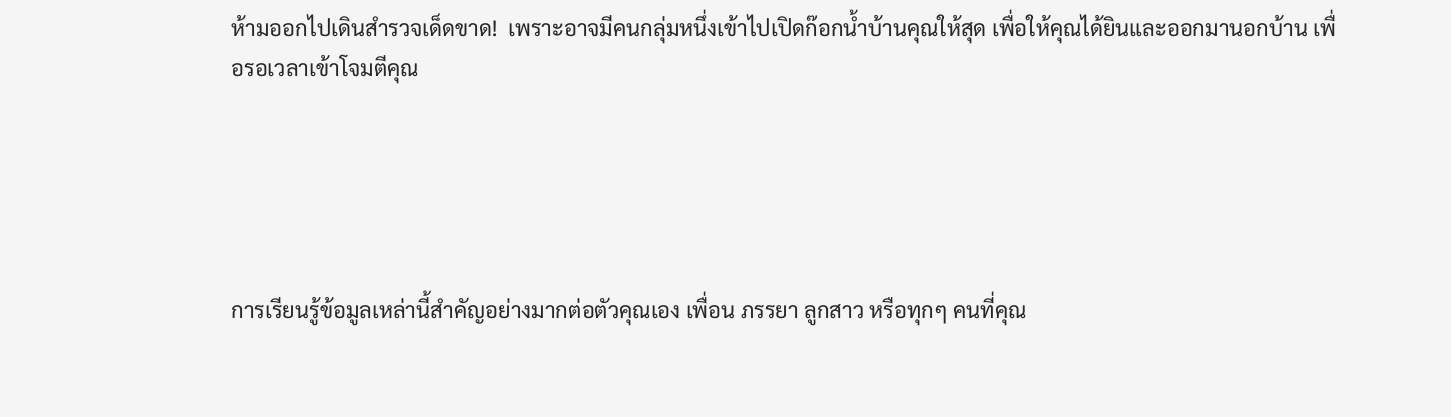ห้ามออกไปเดินสำรวจเด็ดขาด!  เพราะอาจมีคนกลุ่มหนึ่งเข้าไปเปิดก๊อกน้ำบ้านคุณให้สุด เพื่อให้คุณได้ยินและออกมานอกบ้าน เพื่อรอเวลาเข้าโจมตีคุณ





การเรียนรู้ข้อมูลเหล่านี้สำคัญอย่างมากต่อตัวคุณเอง เพื่อน ภรรยา ลูกสาว หรือทุกๆ คนที่คุณ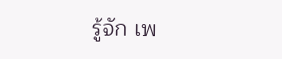รู้จัก เพ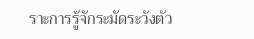ราะการรู้จักระมัดระวังตัว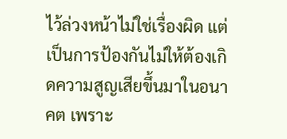ไว้ล่วงหน้าไม่ใช่เรื่องผิด แต่เป็นการป้องกันไม่ให้ต้องเกิดความสูญเสียขึ้นมาในอนาคต เพราะ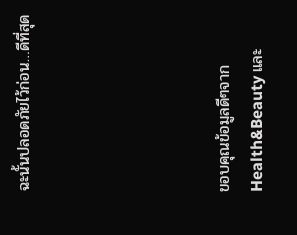ฉะนั้นปลอดภัยไว้ก่อน…ดีที่สุด





ขอบคุณข้อมูลดีๆจาก   Health&Beauty และ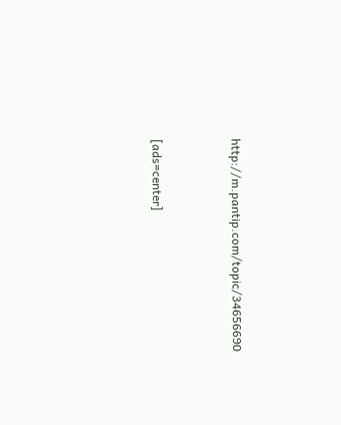http://m.pantip.com/topic/34656690



[ads=center]